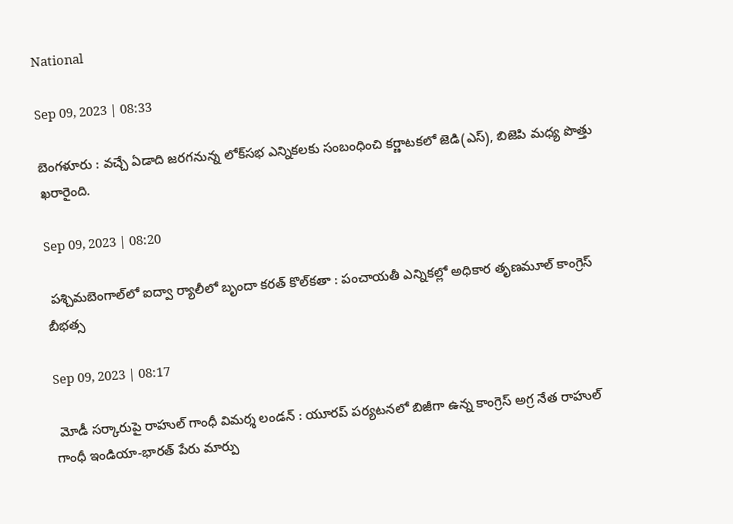National

Sep 09, 2023 | 08:33

బెంగళూరు : వచ్చే ఏడాది జరగనున్న లోక్‌సభ ఎన్నికలకు సంబంధించి కర్ణాటకలో జెడి(ఎస్‌), బిజెపి మధ్య పొత్తు ఖరారైంది.

Sep 09, 2023 | 08:20

 పశ్చిమబెంగాల్‌లో ఐద్వా ర్యాలీలో బృందా కరత్‌ కొల్‌కతా : పంచాయతీ ఎన్నికల్లో అధికార తృణమూల్‌ కాంగ్రెస్‌ బీభత్స

Sep 09, 2023 | 08:17

 మోడీ సర్కారుపై రాహుల్‌ గాంధీ విమర్శ లండన్‌ : యూరప్‌ పర్యటనలో బిజీగా ఉన్న కాంగ్రెస్‌ అగ్ర నేత రాహుల్‌ గాంధీ ఇండియా-భారత్‌ పేరు మార్పు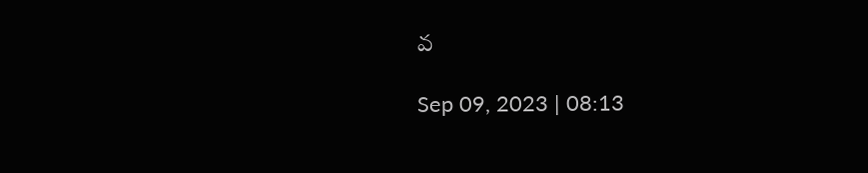వ

Sep 09, 2023 | 08:13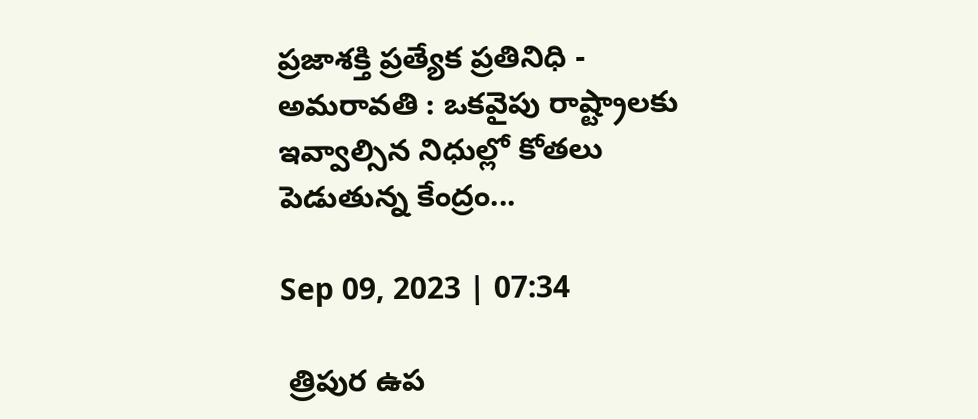ప్రజాశక్తి ప్రత్యేక ప్రతినిధి - అమరావతి : ఒకవైపు రాష్ట్రాలకు ఇవ్వాల్సిన నిధుల్లో కోతలు పెడుతున్న కేంద్రం...

Sep 09, 2023 | 07:34

 త్రిపుర ఉప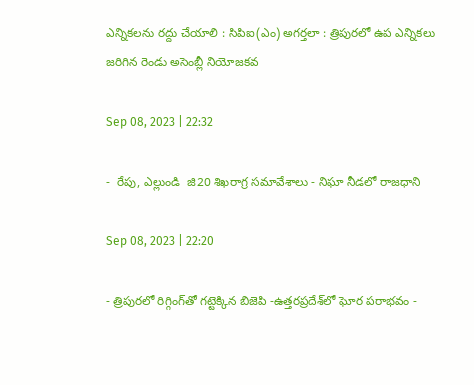ఎన్నికలను రద్దు చేయాలి : సిపిఐ(ఎం) అగర్తలా : త్రిపురలో ఉప ఎన్నికలు జరిగిన రెండు అసెంబ్లీ నియోజకవ

Sep 08, 2023 | 22:32

-  రేపు, ఎల్లుండి  జి20 శిఖరాగ్ర సమావేశాలు - నిఘా నీడలో రాజధాని

Sep 08, 2023 | 22:20

- త్రిపురలో రిగ్గింగ్‌తో గట్టెక్కిన బిజెపి -ఉత్తరప్రదేశ్‌లో ఘోర పరాభవం -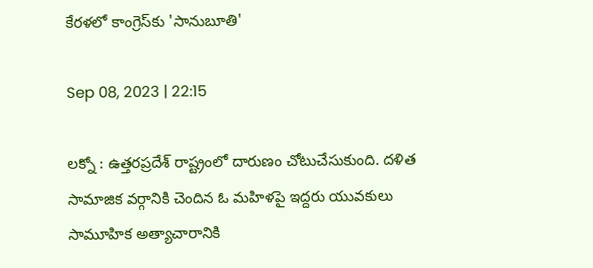కేరళలో కాంగ్రెస్‌కు 'సానుబూతి'

Sep 08, 2023 | 22:15

లక్నో : ఉత్తరప్రదేశ్‌ రాష్ట్రంలో దారుణం చోటుచేసుకుంది. దళిత సామాజిక వర్గానికి చెందిన ఓ మహిళపై ఇద్దరు యువకులు సామూహిక అత్యాచారానికి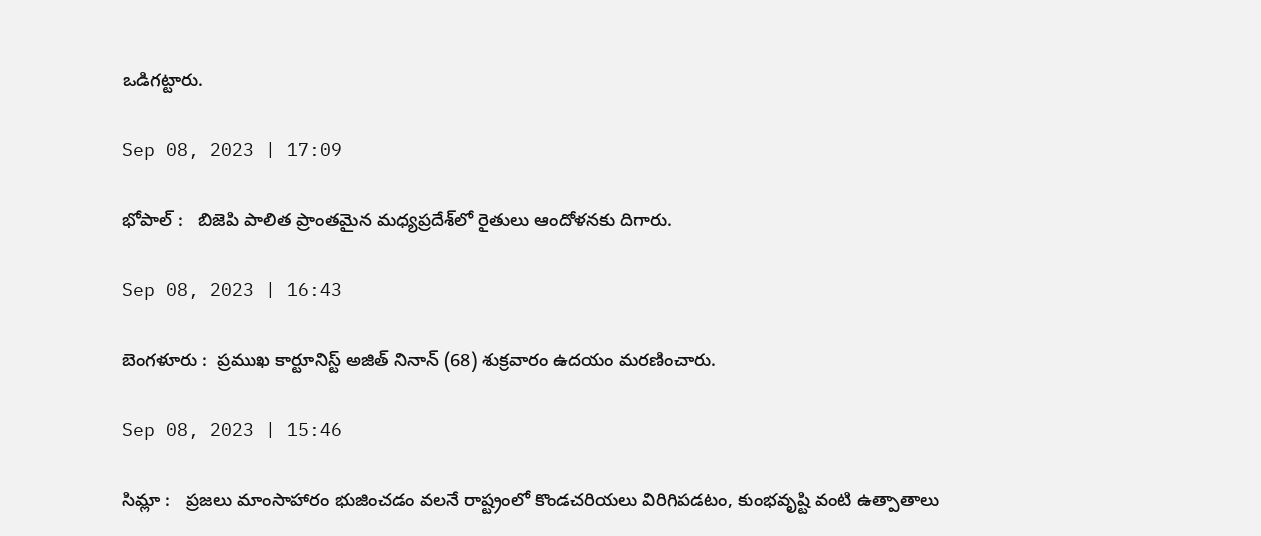ఒడిగట్టారు.

Sep 08, 2023 | 17:09

భోపాల్‌ :   బిజెపి పాలిత ప్రాంతమైన మధ్యప్రదేశ్‌లో రైతులు ఆందోళనకు దిగారు.

Sep 08, 2023 | 16:43

బెంగళూరు :  ప్రముఖ కార్టూనిస్ట్‌ అజిత్‌ నినాన్‌ (68) శుక్రవారం ఉదయం మరణించారు.

Sep 08, 2023 | 15:46

సిమ్లా :   ప్రజలు మాంసాహారం భుజించడం వలనే రాష్ట్రంలో కొండచరియలు విరిగిపడటం, కుంభవృష్టి వంటి ఉత్పాతాలు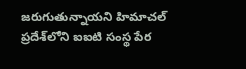జరుగుతున్నాయని హిమాచల్‌ ప్రదేశ్‌లోని ఐఐటి సంస్థ పేర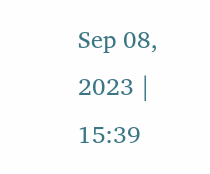Sep 08, 2023 | 15:39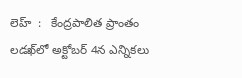లెహ్  :   కేంద్రపాలిత ప్రాంతం లడఖ్‌లో అక్టోబర్‌ 4న ఎన్నికలు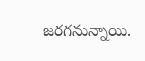జరగనున్నాయి.